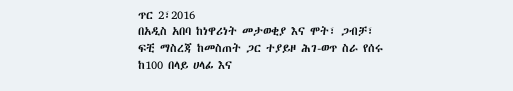ጥር 2፣2016
በአዲስ አበባ ከነዋሪነት መታወቂያ እና ሞት፣ ጋብቻ፣ ፍቺ ማስረጃ ከመስጠት ጋር ተያይዞ ሕገ-ወጥ ስራ የሰሩ ከ100 በላይ ሀላፊ እና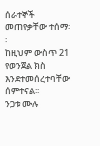ሰራተኞች መጠየቃቸው ተሰማ፡፡
ከዚህም ውስጥ 21 የወንጀል ክስ እንደተመሰረተባቸው ሰምተናል፡፡
ንጋቱ ሙሉ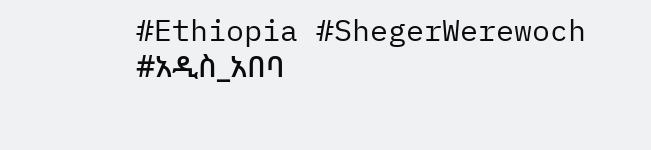#Ethiopia #ShegerWerewoch #አዲስ_አበባ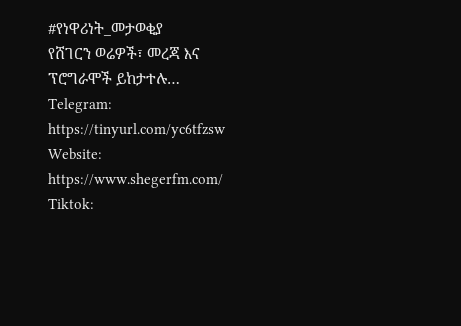#የነዋሪነት_መታወቂያ
የሸገርን ወሬዎች፣ መረጃ እና ፕሮግራሞች ይከታተሉ…
Telegram: https://tinyurl.com/yc6tfzsw
Website: https://www.shegerfm.com/
Tiktok: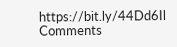https://bit.ly/44Dd6Il
Comments